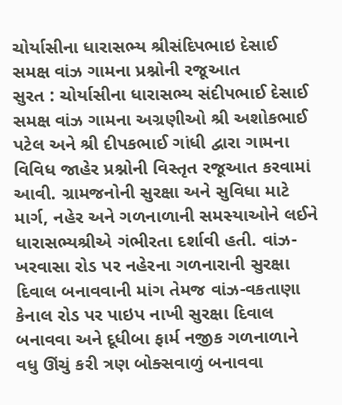ચોર્યાસીના ધારાસભ્ય શ્રીસંદિપભાઇ દેસાઈ સમક્ષ વાંઝ ગામના પ્રશ્નોની રજૂઆત
સુરત : ચોર્યાસીના ધારાસભ્ય સંદીપભાઈ દેસાઈ સમક્ષ વાંઝ ગામના અગ્રણીઓ શ્રી અશોકભાઈ પટેલ અને શ્રી દીપકભાઈ ગાંધી દ્વારા ગામના વિવિધ જાહેર પ્રશ્નોની વિસ્તૃત રજૂઆત કરવામાં આવી. ગ્રામજનોની સુરક્ષા અને સુવિધા માટે માર્ગ, નહેર અને ગળનાળાની સમસ્યાઓને લઈને ધારાસભ્યશ્રીએ ગંભીરતા દર્શાવી હતી. વાંઝ-ખરવાસા રોડ પર નહેરના ગળનારાની સુરક્ષા દિવાલ બનાવવાની માંગ તેમજ વાંઝ-વકતાણા કેનાલ રોડ પર પાઇપ નાખી સુરક્ષા દિવાલ બનાવવા અને દૂધીબા ફાર્મ નજીક ગળનાળાને વધુ ઊંચું કરી ત્રણ બોક્સવાળું બનાવવા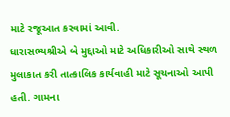માટે રજૂઆત કરવામાં આવી.
ધારાસભ્યશ્રીએ બે મુદ્દાઓ માટે અધિકારીઓ સાથે સ્થળ મુલાકાત કરી તાત્કાલિક કાર્યવાહી માટે સૂચનાઓ આપી હતી. ગામના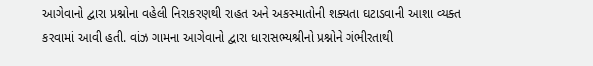આગેવાનો દ્વારા પ્રશ્નોના વહેલી નિરાકરણથી રાહત અને અકસ્માતોની શક્યતા ઘટાડવાની આશા વ્યક્ત કરવામાં આવી હતી. વાંઝ ગામના આગેવાનો દ્વારા ધારાસભ્યશ્રીનો પ્રશ્નોને ગંભીરતાથી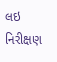લઇ નિરીક્ષણ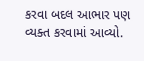કરવા બદલ આભાર પણ વ્યક્ત કરવામાં આવ્યો.